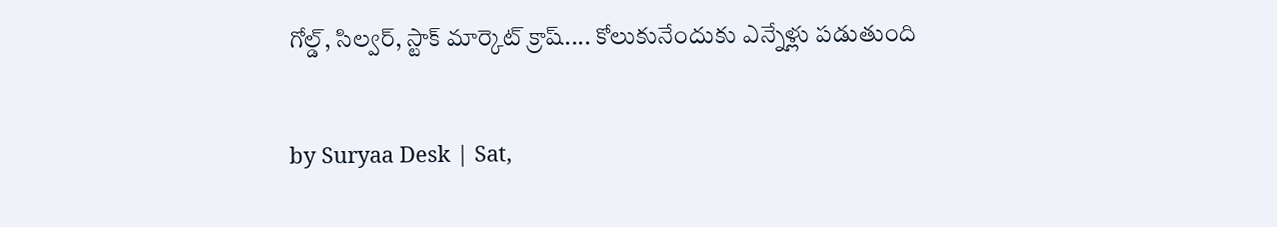గోల్డ్, సిల్వర్, స్టాక్ మార్కెట్ క్రాష్.... కోలుకునేందుకు ఎన్నేళ్లు పడుతుంది


by Suryaa Desk | Sat,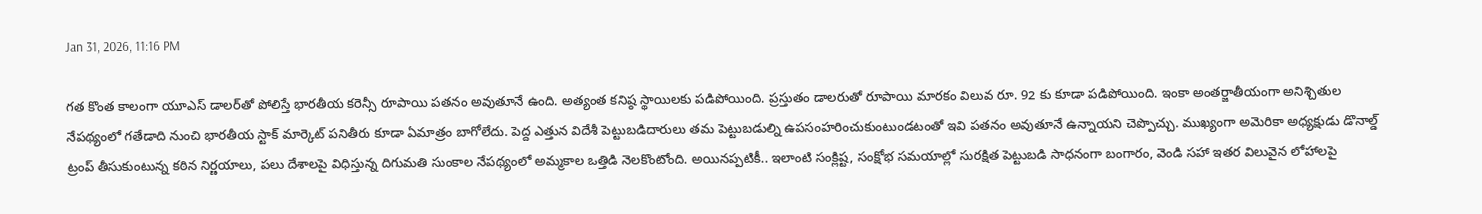Jan 31, 2026, 11:16 PM

గత కొంత కాలంగా యూఎస్ డాలర్‌తో పోలిస్తే భారతీయ కరెన్సీ రూపాయి పతనం అవుతూనే ఉంది. అత్యంత కనిష్ఠ స్థాయిలకు పడిపోయింది. ప్రస్తుతం డాలరుతో రూపాయి మారకం విలువ రూ. 92 కు కూడా పడిపోయింది. ఇంకా అంతర్జాతీయంగా అనిశ్చితుల నేపథ్యంలో గతేడాది నుంచి భారతీయ స్టాక్ మార్కెట్ పనితీరు కూడా ఏమాత్రం బాగోలేదు. పెద్ద ఎత్తున విదేశీ పెట్టుబడిదారులు తమ పెట్టుబడుల్ని ఉపసంహరించుకుంటుండటంతో ఇవి పతనం అవుతూనే ఉన్నాయని చెప్పొచ్చు. ముఖ్యంగా అమెరికా అధ్యక్షుడు డొనాల్డ్ ట్రంప్ తీసుకుంటున్న కఠిన నిర్ణయాలు, పలు దేశాలపై విధిస్తున్న దిగుమతి సుంకాల నేపథ్యంలో అమ్మకాల ఒత్తిడి నెలకొంటోంది. అయినప్పటికీ.. ఇలాంటి సంక్లిష్ట, సంక్షోభ సమయాల్లో సురక్షిత పెట్టుబడి సాధనంగా బంగారం, వెండి సహా ఇతర విలువైన లోహాలపై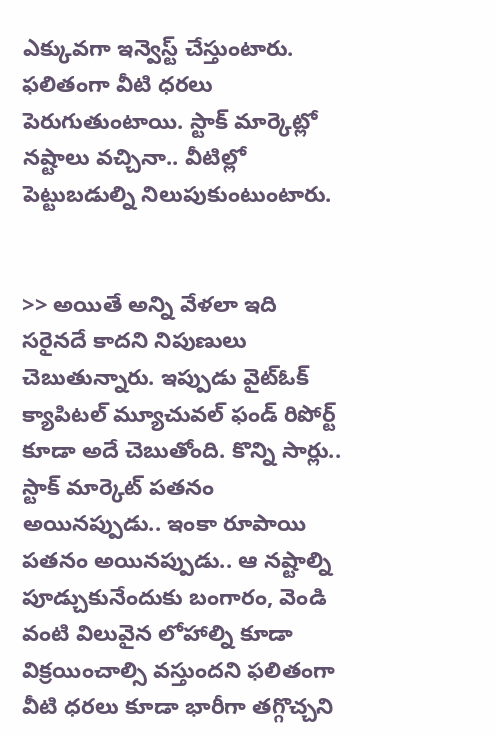ఎక్కువగా ఇన్వెస్ట్ చేస్తుంటారు. ఫలితంగా వీటి ధరలు పెరుగుతుంటాయి. స్టాక్ మార్కెట్లో నష్టాలు వచ్చినా.. వీటిల్లో పెట్టుబడుల్ని నిలుపుకుంటుంటారు.


>> అయితే అన్ని వేళలా ఇది సరైనదే కాదని నిపుణులు చెబుతున్నారు. ఇప్పుడు వైట్ఓక్ క్యాపిటల్ మ్యూచువల్ ఫండ్ రిపోర్ట్ కూడా అదే చెబుతోంది. కొన్ని సార్లు.. స్టాక్ మార్కెట్ పతనం అయినప్పుడు.. ఇంకా రూపాయి పతనం అయినప్పుడు.. ఆ నష్టాల్ని పూడ్చుకునేందుకు బంగారం, వెండి వంటి విలువైన లోహాల్ని కూడా విక్రయించాల్సి వస్తుందని ఫలితంగా వీటి ధరలు కూడా భారీగా తగ్గొచ్చని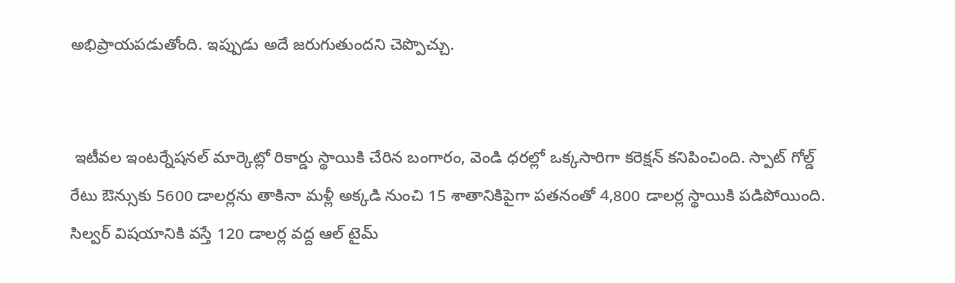అభిప్రాయపడుతోంది. ఇప్పుడు అదే జరుగుతుందని చెప్పొచ్చు.


 ఇటీవల ఇంటర్నేషనల్ మార్కెట్లో రికార్డు స్థాయికి చేరిన బంగారం, వెండి ధరల్లో ఒక్కసారిగా కరెక్షన్ కనిపించింది. స్పాట్ గోల్డ్ రేటు ఔన్సుకు 5600 డాలర్లను తాకినా మళ్లీ అక్కడి నుంచి 15 శాతానికిపైగా పతనంతో 4,800 డాలర్ల స్థాయికి పడిపోయింది. సిల్వర్ విషయానికి వస్తే 120 డాలర్ల వద్ద ఆల్ టైమ్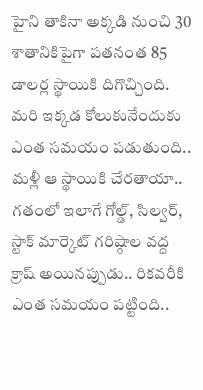హైని తాకినా అక్కడి నుంచి 30 శాతానికిపైగా పతనంత 85 డాలర్ల స్థాయికి దిగొచ్చింది. మరి ఇక్కడ కోలుకునేందుకు ఎంత సమయం పడుతుంది.. మళ్లీ ఆ స్థాయికి చేరతాయా.. గతంలో ఇలాగే గోల్డ్, సిల్వర్, స్టాక్ మార్కెట్ గరిష్ఠాల వద్ద క్రాష్ అయినప్పుడు.. రికవరీకి ఎంత సమయం పట్టింది..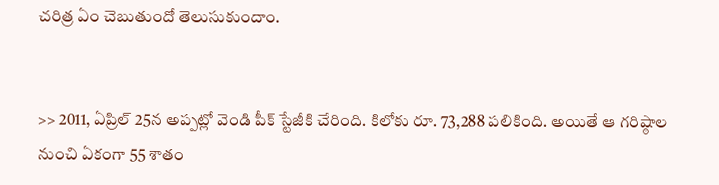చరిత్ర ఏం చెబుతుందో తెలుసుకుందాం.


>> 2011, ఏప్రిల్ 25న అప్పట్లో వెండి పీక్ స్టేజీకి చేరింది. కిలోకు రూ. 73,288 పలికింది. అయితే ఆ గరిష్ఠాల నుంచి ఏకంగా 55 శాతం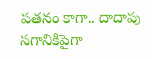పతనం కాగా.. దాదాపు సగానికిపైగా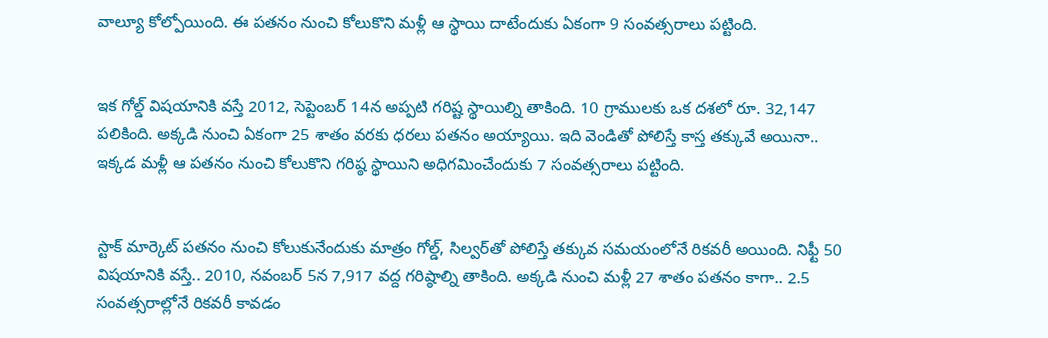వాల్యూ కోల్పోయింది. ఈ పతనం నుంచి కోలుకొని మళ్లీ ఆ స్థాయి దాటేందుకు ఏకంగా 9 సంవత్సరాలు పట్టింది.


ఇక గోల్డ్ విషయానికి వస్తే 2012, సెప్టెంబర్ 14న అప్పటి గరిష్ట స్థాయిల్ని తాకింది. 10 గ్రాములకు ఒక దశలో రూ. 32,147 పలికింది. అక్కడి నుంచి ఏకంగా 25 శాతం వరకు ధరలు పతనం అయ్యాయి. ఇది వెండితో పోలిస్తే కాస్త తక్కువే అయినా.. ఇక్కడ మళ్లీ ఆ పతనం నుంచి కోలుకొని గరిష్ఠ స్థాయిని అధిగమించేందుకు 7 సంవత్సరాలు పట్టింది.


స్టాక్ మార్కెట్‌ పతనం నుంచి కోలుకునేందుకు మాత్రం గోల్డ్, సిల్వర్‌తో పోలిస్తే తక్కువ సమయంలోనే రికవరీ అయింది. నిఫ్టీ 50 విషయానికి వస్తే.. 2010, నవంబర్ 5న 7,917 వద్ద గరిష్ఠాల్ని తాకింది. అక్కడి నుంచి మళ్లీ 27 శాతం పతనం కాగా.. 2.5 సంవత్సరాల్లోనే రికవరీ కావడం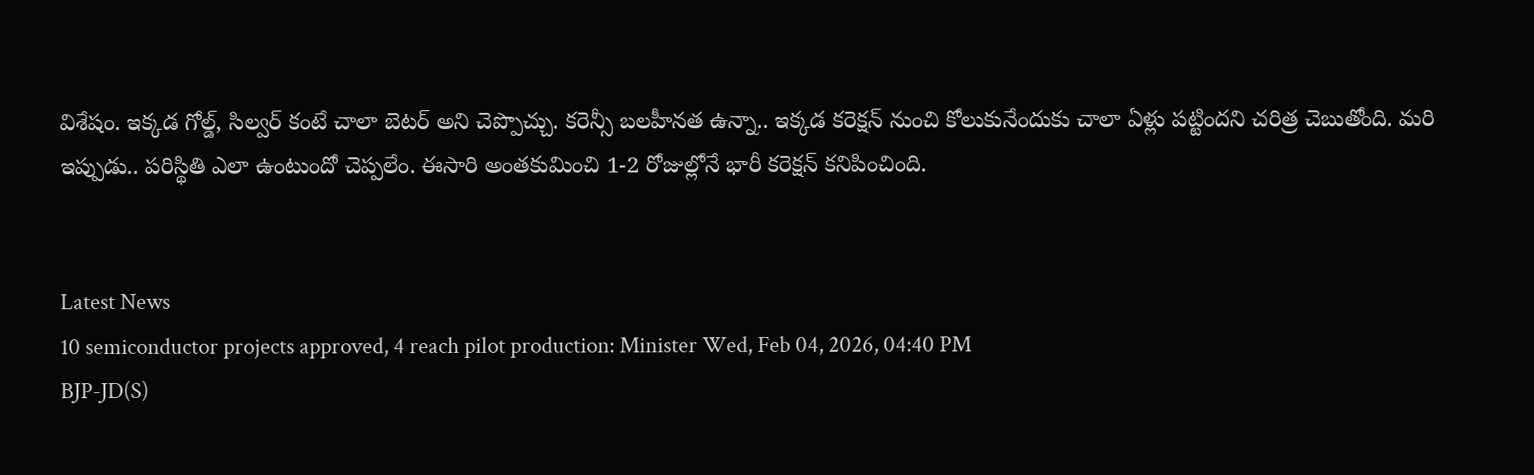విశేషం. ఇక్కడ గోల్డ్, సిల్వర్ కంటే చాలా బెటర్ అని చెప్పొచ్చు. కరెన్సీ బలహీనత ఉన్నా.. ఇక్కడ కరెక్షన్ నుంచి కోలుకునేందుకు చాలా ఏళ్లు పట్టిందని చరిత్ర చెబుతోంది. మరి ఇప్పుడు.. పరిస్థితి ఎలా ఉంటుందో చెప్పలేం. ఈసారి అంతకుమించి 1-2 రోజుల్లోనే భారీ కరెక్షన్ కనిపించింది.


Latest News
10 semiconductor projects approved, 4 reach pilot production: Minister Wed, Feb 04, 2026, 04:40 PM
BJP-JD(S)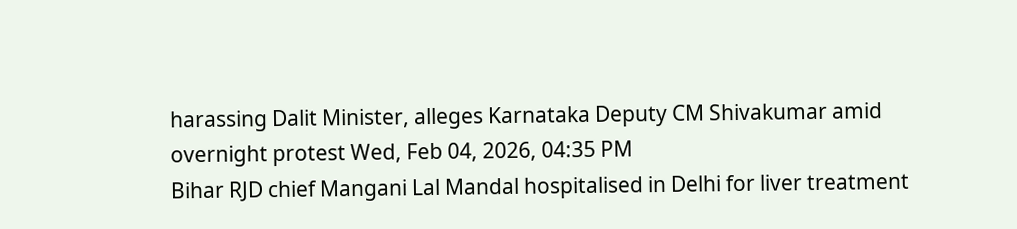harassing Dalit Minister, alleges Karnataka Deputy CM Shivakumar amid overnight protest Wed, Feb 04, 2026, 04:35 PM
Bihar RJD chief Mangani Lal Mandal hospitalised in Delhi for liver treatment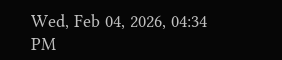Wed, Feb 04, 2026, 04:34 PM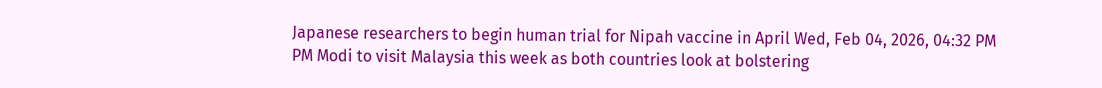Japanese researchers to begin human trial for Nipah vaccine in April Wed, Feb 04, 2026, 04:32 PM
PM Modi to visit Malaysia this week as both countries look at bolstering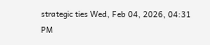strategic ties Wed, Feb 04, 2026, 04:31 PM